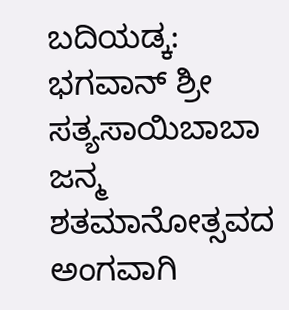ಬದಿಯಡ್ಕ: ಭಗವಾನ್ ಶ್ರೀ ಸತ್ಯಸಾಯಿಬಾಬಾ ಜನ್ಮ ಶತಮಾನೋತ್ಸವದ ಅಂಗವಾಗಿ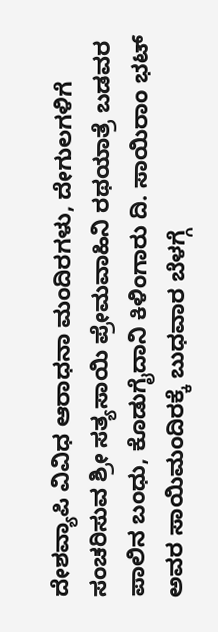ದೇಶವ್ಯಾಪಿ ವಿವಿಧ ಆರಾಧನಾ ಮಂದಿರಗಳು, ದೇಗುಲಗಳಿಗೆ ಸಂಚರಿಸುವ ಶ್ರೀ ಸತ್ಯಸಾಯಿ ಪ್ರೇಮವಾಹಿನಿ ರಥಯಾತ್ರೆ ಬಡವರ ಪಾಲಿನ ಬಂಧು, ಕೊಡುಗೈದಾನಿ ಕಿಳಿಂಗಾರು ದಿ. ಸಾಯಿರಾಂ ಭಟ್ ಅವರ ಸಾಯಿಮಂದಿರಕ್ಕೆ ಬುಧವಾರ ಬೆಳಗ್ಗೆ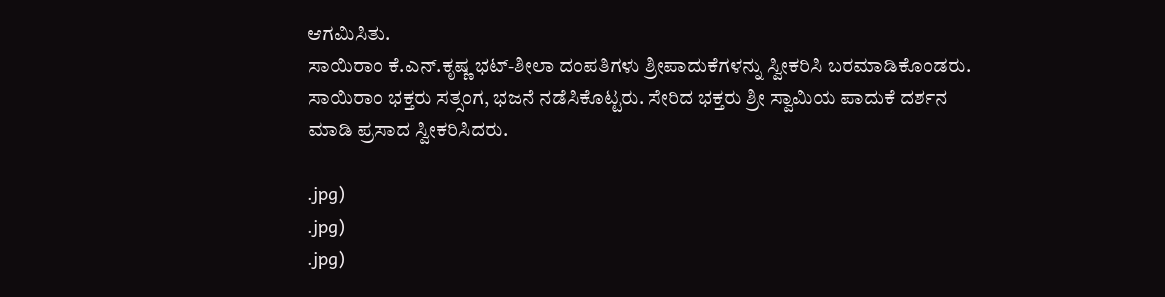ಆಗಮಿಸಿತು.
ಸಾಯಿರಾಂ ಕೆ.ಎನ್.ಕೃಷ್ಣ ಭಟ್-ಶೀಲಾ ದಂಪತಿಗಳು ಶ್ರೀಪಾದುಕೆಗಳನ್ನು ಸ್ವೀಕರಿಸಿ ಬರಮಾಡಿಕೊಂಡರು. ಸಾಯಿರಾಂ ಭಕ್ತರು ಸತ್ಸಂಗ, ಭಜನೆ ನಡೆಸಿಕೊಟ್ಟರು. ಸೇರಿದ ಭಕ್ತರು ಶ್ರೀ ಸ್ವಾಮಿಯ ಪಾದುಕೆ ದರ್ಶನ ಮಾಡಿ ಪ್ರಸಾದ ಸ್ವೀಕರಿಸಿದರು.

.jpg)
.jpg)
.jpg)